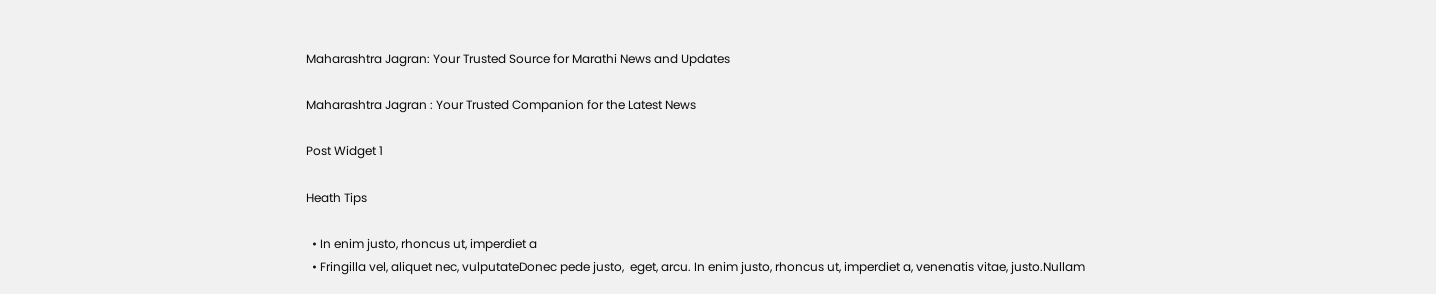Maharashtra Jagran: Your Trusted Source for Marathi News and Updates

Maharashtra Jagran : Your Trusted Companion for the Latest News

Post Widget 1

Heath Tips

  • In enim justo, rhoncus ut, imperdiet a
  • Fringilla vel, aliquet nec, vulputateDonec pede justo,  eget, arcu. In enim justo, rhoncus ut, imperdiet a, venenatis vitae, justo.Nullam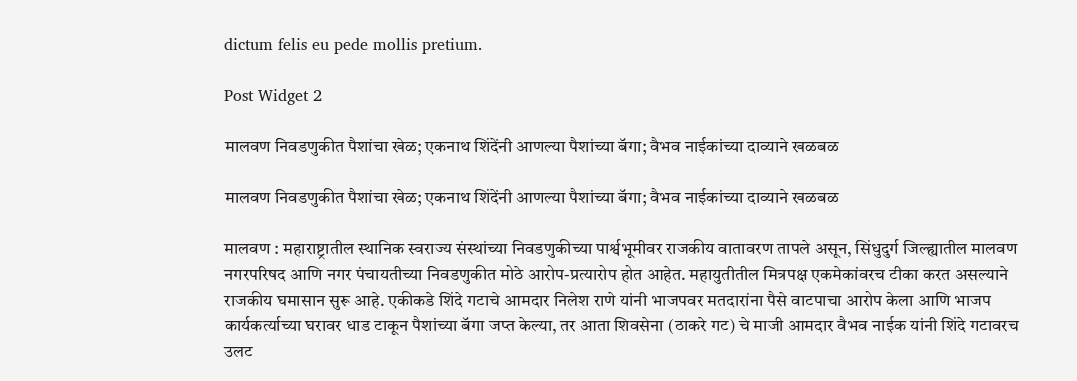dictum felis eu pede mollis pretium.

Post Widget 2

मालवण निवडणुकीत पैशांचा खेळ; एकनाथ शिंदेंनी आणल्या पैशांच्या बॅगा; वैभव नाईकांच्या दाव्याने खळबळ

मालवण निवडणुकीत पैशांचा खेळ; एकनाथ शिंदेंनी आणल्या पैशांच्या बॅगा; वैभव नाईकांच्या दाव्याने खळबळ

मालवण : महाराष्ट्रातील स्थानिक स्वराज्य संस्थांच्या निवडणुकीच्या पार्श्वभूमीवर राजकीय वातावरण तापले असून, सिंधुदुर्ग जिल्ह्यातील मालवण नगरपरिषद आणि नगर पंचायतीच्या निवडणुकीत मोठे आरोप-प्रत्यारोप होत आहेत. महायुतीतील मित्रपक्ष एकमेकांवरच टीका करत असल्याने राजकीय घमासान सुरू आहे. एकीकडे शिंदे गटाचे आमदार निलेश राणे यांनी भाजपवर मतदारांना पैसे वाटपाचा आरोप केला आणि भाजप कार्यकर्त्याच्या घरावर धाड टाकून पैशांच्या बॅगा जप्त केल्या, तर आता शिवसेना (ठाकरे गट) चे माजी आमदार वैभव नाईक यांनी शिंदे गटावरच उलट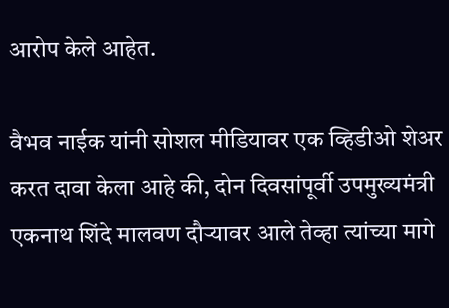आरोप केले आहेत.

वैभव नाईक यांनी सोशल मीडियावर एक व्हिडीओ शेअर करत दावा केला आहे की, दोन दिवसांपूर्वी उपमुख्यमंत्री एकनाथ शिंदे मालवण दौऱ्यावर आले तेव्हा त्यांच्या मागे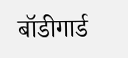बॉडीगार्ड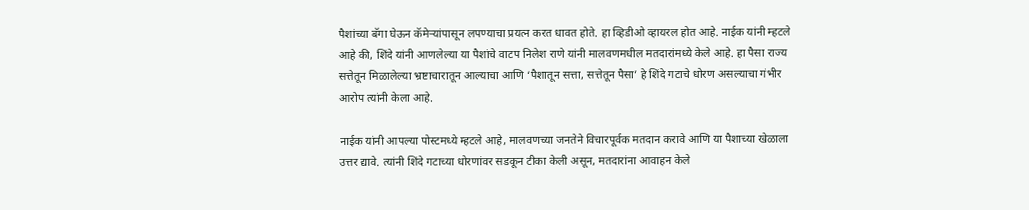पैशांच्या बॅगा घेऊन कॅमेऱ्यांपासून लपण्याचा प्रयत्न करत धावत होते. हा व्हिडीओ व्हायरल होत आहे. नाईक यांनी म्हटले आहे की, शिंदे यांनी आणलेल्या या पैशांचे वाटप निलेश राणे यांनी मालवणमधील मतदारांमध्ये केले आहे. हा पैसा राज्य सत्तेतून मिळालेल्या भ्रष्टाचारातून आल्याचा आणि ‘पैशातून सत्ता, सत्तेतून पैसा’ हे शिंदे गटाचे धोरण असल्याचा गंभीर आरोप त्यांनी केला आहे.

नाईक यांनी आपल्या पोस्टमध्ये म्हटले आहे, मालवणच्या जनतेने विचारपूर्वक मतदान करावे आणि या पैशाच्या खेळाला उत्तर द्यावे. त्यांनी शिंदे गटाच्या धोरणांवर सडकून टीका केली असून, मतदारांना आवाहन केले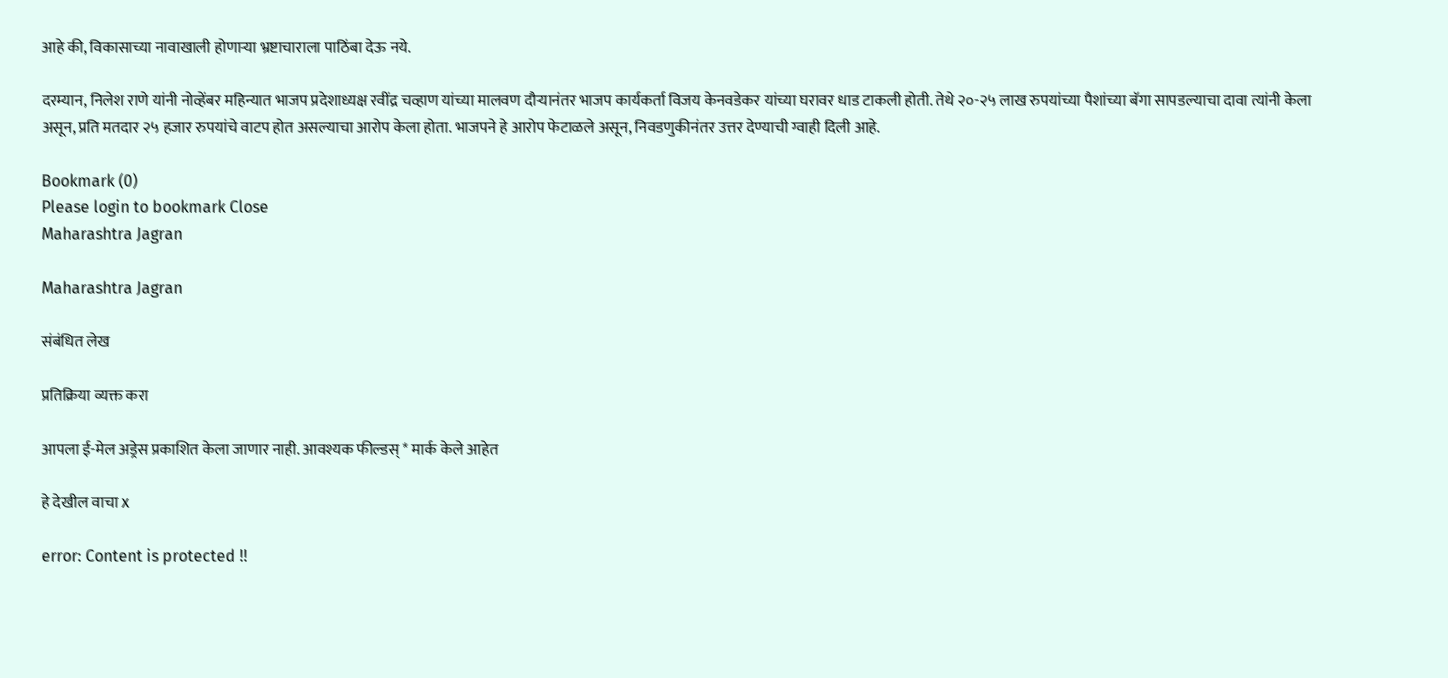आहे की, विकासाच्या नावाखाली होणाऱ्या भ्रष्टाचाराला पाठिंबा देऊ नये.

दरम्यान, निलेश राणे यांनी नोव्हेंबर महिन्यात भाजप प्रदेशाध्यक्ष रवींद्र चव्हाण यांच्या मालवण दौऱ्यानंतर भाजप कार्यकर्ता विजय केनवडेकर यांच्या घरावर धाड टाकली होती. तेथे २०-२५ लाख रुपयांच्या पैशांच्या बॅगा सापडल्याचा दावा त्यांनी केला असून, प्रति मतदार २५ हजार रुपयांचे वाटप होत असल्याचा आरोप केला होता. भाजपने हे आरोप फेटाळले असून, निवडणुकीनंतर उत्तर देण्याची ग्वाही दिली आहे.

Bookmark (0)
Please login to bookmark Close
Maharashtra Jagran

Maharashtra Jagran

संबंधित लेख

प्रतिक्रिया व्यक्त करा

आपला ई-मेल अड्रेस प्रकाशित केला जाणार नाही. आवश्यक फील्डस् * मार्क केले आहेत

हे देखील वाचा x

error: Content is protected !!